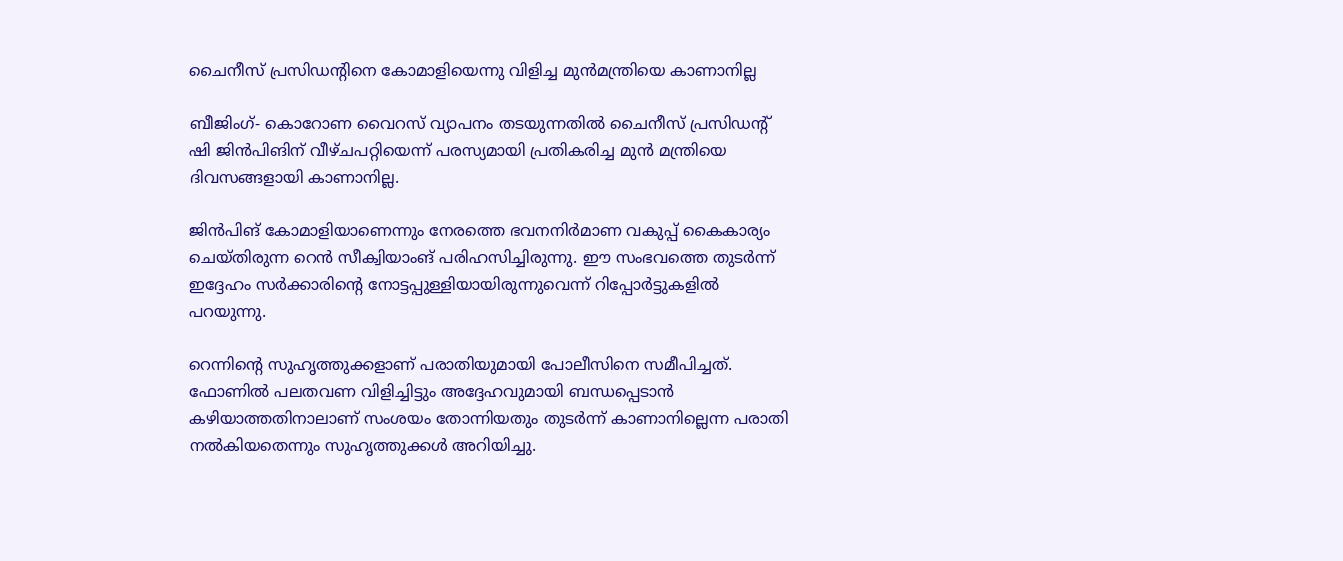ചൈനീസ് പ്രസിഡന്റിനെ കോമാളിയെന്നു വിളിച്ച മുന്‍മന്ത്രിയെ കാണാനില്ല

ബീജിംഗ്- കൊറോണ വൈറസ് വ്യാപനം തടയുന്നതില്‍ ചൈനീസ് പ്രസിഡന്റ് ഷി ജിന്‍പിങിന് വീഴ്ചപറ്റിയെന്ന് പരസ്യമായി പ്രതികരിച്ച മുന്‍ മന്ത്രിയെ ദിവസങ്ങളായി കാണാനില്ല.

ജിന്‍പിങ് കോമാളിയാണെന്നും നേരത്തെ ഭവനനിര്‍മാണ വകുപ്പ് കൈകാര്യം ചെയ്തിരുന്ന റെന്‍ സീക്വിയാംങ് പരിഹസിച്ചിരുന്നു. ഈ സംഭവത്തെ തുടര്‍ന്ന് ഇദ്ദേഹം സര്‍ക്കാരിന്റെ നോട്ടപ്പുള്ളിയായിരുന്നുവെന്ന് റിപ്പോര്‍ട്ടുകളില്‍ പറയുന്നു.

റെന്നിന്റെ സുഹൃത്തുക്കളാണ് പരാതിയുമായി പോലീസിനെ സമീപിച്ചത്. ഫോണില്‍ പലതവണ വിളിച്ചിട്ടും അദ്ദേഹവുമായി ബന്ധപ്പെടാന്‍ കഴിയാത്തതിനാലാണ് സംശയം തോന്നിയതും തുടര്‍ന്ന് കാണാനില്ലെന്ന പരാതി നല്‍കിയതെന്നും സുഹൃത്തുക്കള്‍ അറിയിച്ചു.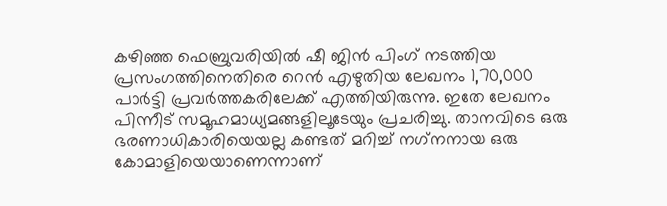കഴിഞ്ഞ ഫെബ്രുവരിയില്‍ ഷീ ജിന്‍ പിംഗ് നടത്തിയ  പ്രസംഗത്തിനെതിരെ റെന്‍ എഴുതിയ ലേഖനം 1,70,000 പാര്‍ട്ടി പ്രവര്‍ത്തകരിലേക്ക് എത്തിയിരുന്നു. ഇതേ ലേഖനം പിന്നീട് സമൂഹമാധ്യമങ്ങളിലൂടേയും പ്രചരിച്ചു. താനവിടെ ഒരു ഭരണാധികാരിയെയല്ല കണ്ടത് മറിച്ച് നഗ്‌നനായ ഒരു കോമാളിയെയാണെന്നാണ്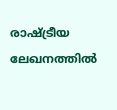രാഷ്ട്രീയ ലേഖനത്തില്‍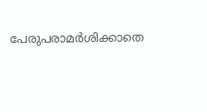പേരുപരാമര്‍ശിക്കാതെ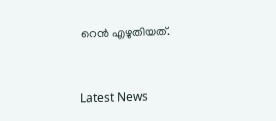റെന്‍ എഴുതിയത്.



Latest News